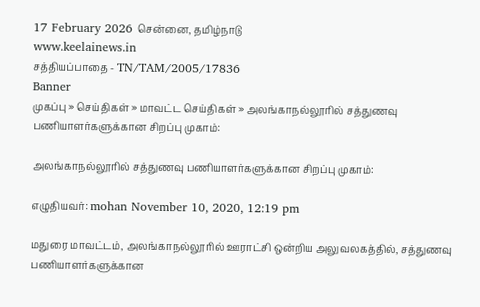17 February 2026 சென்னை, தமிழ்நாடு
www.keelainews.in
சத்தியப்பாதை - TN/TAM/2005/17836
Banner
முகப்பு » செய்திகள் » மாவட்ட செய்திகள் » அலங்காநல்லூரில் சத்துணவு பணியாளர்களுக்கான சிறப்பு முகாம்:

அலங்காநல்லூரில் சத்துணவு பணியாளர்களுக்கான சிறப்பு முகாம்:

எழுதியவர்: mohan November 10, 2020, 12:19 pm

மதுரை மாவட்டம், அலங்காநல்லூரில் ஊராட்சி ஒன்றிய அலுவலகத்தில், சத்துணவு பணியாளர்களுக்கான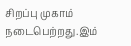சிறப்பு முகாம் நடைபெற்றது.இம்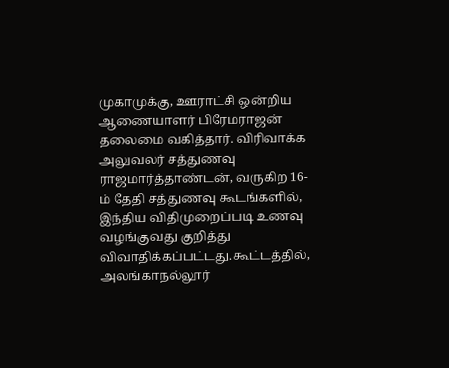முகாமுக்கு, ஊராட்சி ஒன்றிய ஆணையாளர் பிரேமராஜன் தலைமை வகித்தார். விரிவாக்க அலுவலர் சத்துணவு ராஜமார்த்தாண்டன், வருகிற 16-ம் தேதி சத்துணவு கூடங்களில், இந்திய விதிமுறைப்படி உணவு வழங்குவது குறித்து விவாதிக்கப்பட்டது.கூட்டத்தில், அலங்காநல்லூர்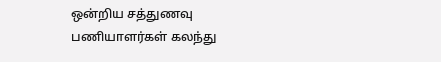ஒன்றிய சத்துணவு பணியாளர்கள் கலந்து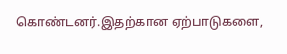கொண்டனர்.இதற்கான ஏற்பாடுகளை,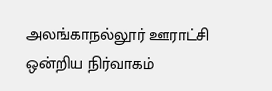அலங்காநல்லூர் ஊராட்சி ஒன்றிய நிர்வாகம்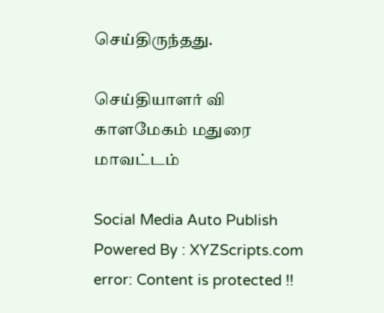செய்திருந்தது.

செய்தியாளர் வி காளமேகம் மதுரை மாவட்டம்

Social Media Auto Publish Powered By : XYZScripts.com
error: Content is protected !!